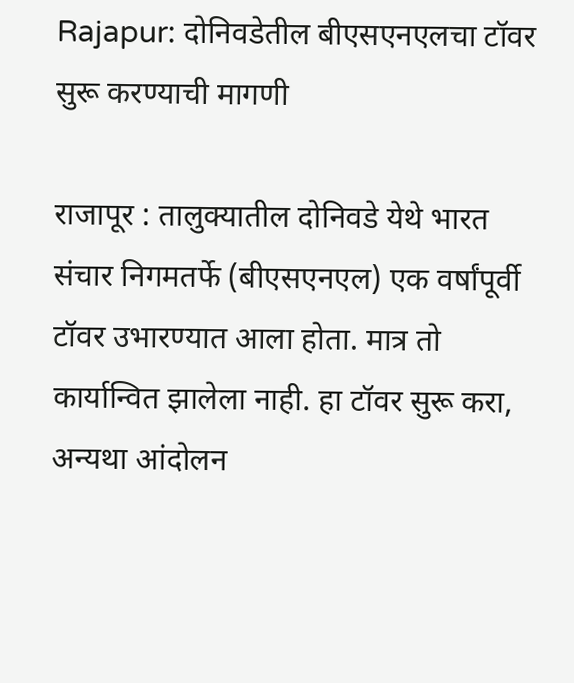Rajapur: दोनिवडेतील बीएसएनएलचा टॉवर सुरू करण्याची मागणी

राजापूर : तालुक्यातील दोनिवडे येथे भारत संचार निगमतर्फे (बीएसएनएल) एक वर्षांपूर्वी टॉवर उभारण्यात आला होता. मात्र तो कार्यान्वित झालेला नाही. हा टॉवर सुरू करा, अन्यथा आंदोलन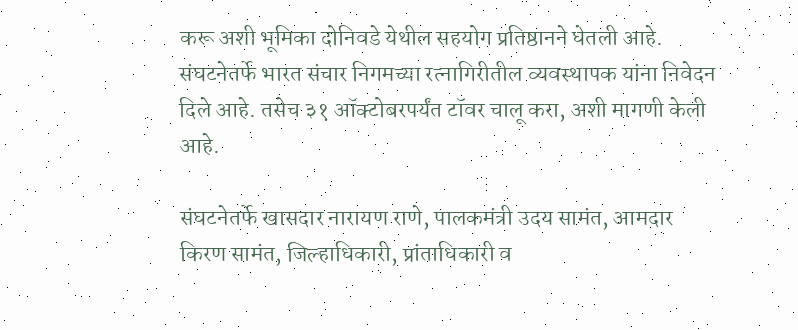करू अशी भूमिका दोनिवडे येथील सहयोग प्रतिष्ठानने घेतली आहे. संघटनेतर्फे भारत संचार निगमच्या रत्नागिरीतील व्यवस्थापक यांना निवेदन दिले आहे. तसेच ३१ ऑक्टोबरपर्यंत टॉवर चालू करा, अशी मागणी केली आहे.

संघटनेतर्फे खासदार नारायण राणे, पालकमंत्री उदय सामंत, आमदार किरण सामंत, जिल्हाधिकारी, प्रांताधिकारी व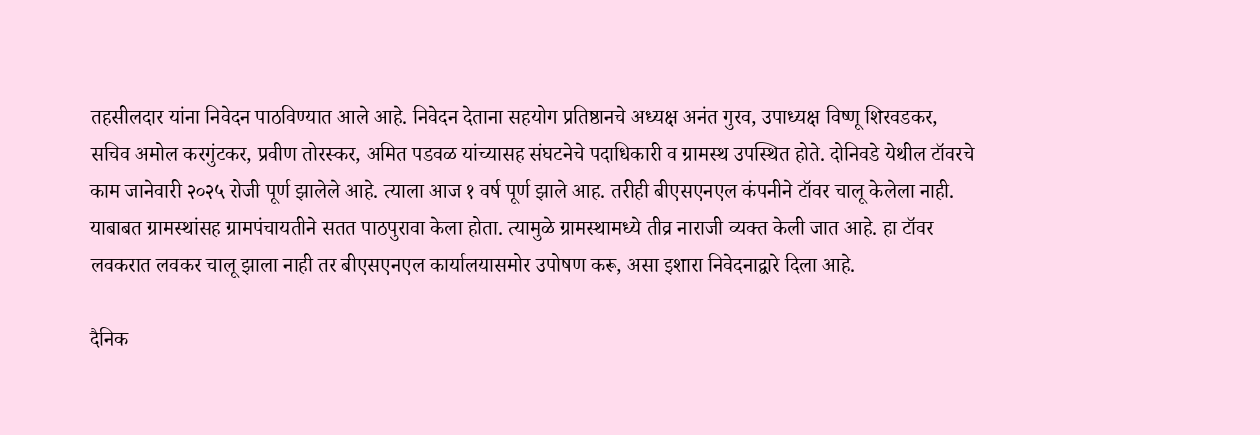तहसीलदार यांना निवेदन पाठविण्यात आले आहे. निवेदन देताना सहयोग प्रतिष्ठानचे अध्यक्ष अनंत गुरव, उपाध्यक्ष विष्णू शिरवडकर, सचिव अमोल करगुंटकर, प्रवीण तोरस्कर, अमित पडवळ यांच्यासह संघटनेचे पदाधिकारी व ग्रामस्थ उपस्थित होते. दोनिवडे येथील टॉवरचे काम जानेवारी २०२५ रोजी पूर्ण झालेले आहे. त्याला आज १ वर्ष पूर्ण झाले आह. तरीही बीएसएनएल कंपनीने टॉवर चालू केलेला नाही. याबाबत ग्रामस्थांसह ग्रामपंचायतीने सतत पाठपुरावा केला होता. त्यामुळे ग्रामस्थामध्ये तीव्र नाराजी व्यक्त केली जात आहे. हा टॉवर लवकरात लवकर चालू झाला नाही तर बीएसएनएल कार्यालयासमोर उपोषण करू, असा इशारा निवेदनाद्वारे दिला आहे.

दैनिक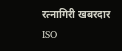रत्नागिरी खबरदार
ISO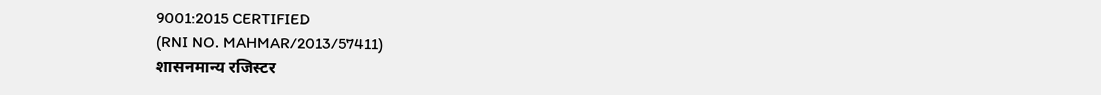9001:2015 CERTIFIED
(RNI NO. MAHMAR/2013/57411)
शासनमान्य रजिस्टर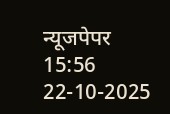न्यूजपेपर
15:56 22-10-2025